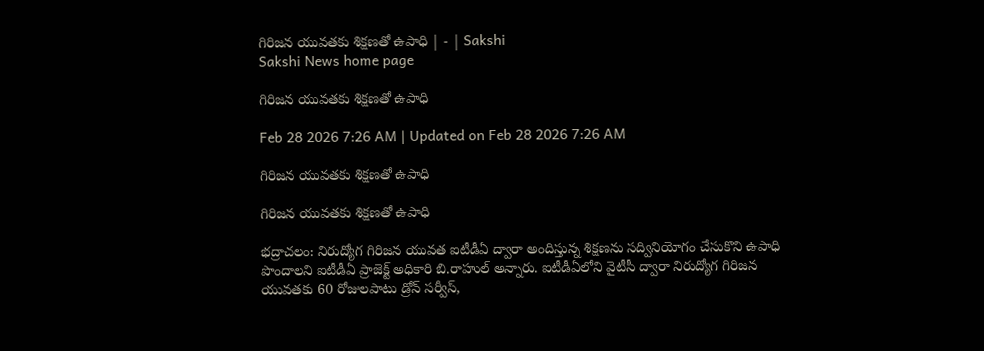గిరిజన యువతకు శిక్షణతో ఉపాధి | - | Sakshi
Sakshi News home page

గిరిజన యువతకు శిక్షణతో ఉపాధి

Feb 28 2026 7:26 AM | Updated on Feb 28 2026 7:26 AM

గిరిజన యువతకు శిక్షణతో ఉపాధి

గిరిజన యువతకు శిక్షణతో ఉపాధి

భద్రాచలం: నిరుద్యోగ గిరిజన యువత ఐటీడీఏ ద్వారా అందిస్తున్న శిక్షణను సద్వినియోగం చేసుకొని ఉపాధి పొందాలని ఐటీడీఏ ప్రాజెక్ట్‌ అధికారి బి.రాహుల్‌ అన్నారు. ఐటీడీఏలోని వైటీసీ ద్వారా నిరుద్యోగ గిరిజన యువతకు 60 రోజులపాటు డ్రోన్‌ సర్వీస్‌,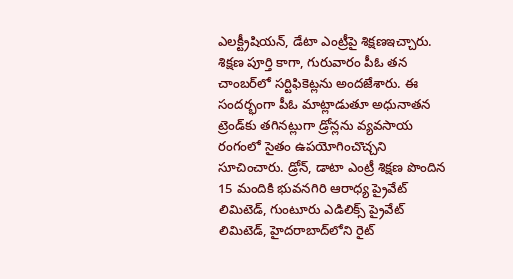ఎలక్ట్రీషియన్‌, డేటా ఎంట్రీపై శిక్షణఇచ్చారు. శిక్షణ పూర్తి కాగా, గురువారం పీఓ తన చాంబర్‌లో సర్టిఫికెట్లను అందజేశారు. ఈ సందర్భంగా పీఓ మాట్లాడుతూ అధునాతన ట్రెండ్‌కు తగినట్లుగా డ్రోన్లను వ్యవసాయ రంగంలో సైతం ఉపయోగించొచ్చని సూచించారు. డ్రోన్‌, డాటా ఎంట్రీ శిక్షణ పొందిన 15 మందికి భువనగిరి ఆరాధ్య ప్రైవేట్‌ లిమిటెడ్‌, గుంటూరు ఎడిలిక్స్‌ ప్రైవేట్‌ లిమిటెడ్‌, హైదరాబాద్‌లోని రైట్‌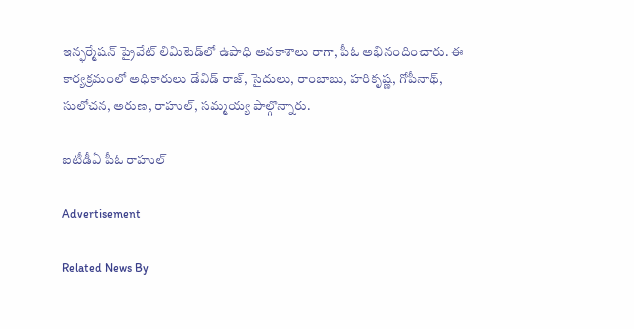ఇన్ఫర్మేషన్‌ ప్రైవేట్‌ లిమిటెడ్‌లో ఉపాధి అవకాశాలు రాగా, పీఓ అభినందించారు. ఈ కార్యక్రమంలో అధికారులు డేవిడ్‌ రాజ్‌, సైదులు, రాంబాబు, హరికృష్ణ, గోపీనాథ్‌, సులోచన, అరుణ, రాహుల్‌, సమ్మయ్య పాల్గొన్నారు.

ఐటీడీఏ పీఓ రాహుల్‌

Advertisement

Related News By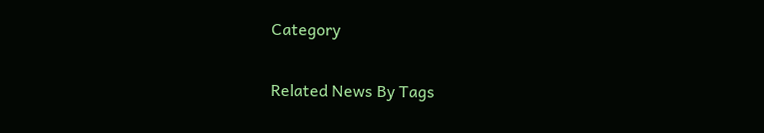Category

Related News By Tags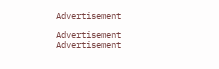Advertisement

Advertisement
Advertisement